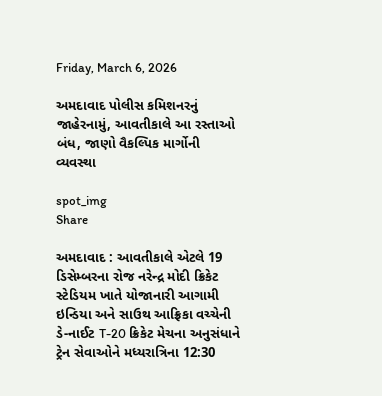Friday, March 6, 2026

અમદાવાદ પોલીસ કમિશનરનું જાહેરનામું, આવતીકાલે આ રસ્તાઓ બંધ, જાણો વૈકલ્પિક માર્ગોની વ્યવસ્થા

spot_img
Share

અમદાવાદ : આવતીકાલે એટલે 19 ડિસેમ્બરના રોજ નરેન્દ્ર મોદી ક્રિકેટ સ્ટેડિયમ ખાતે યોજાનારી આગામી ઇન્ડિયા અને સાઉથ આફ્રિકા વચ્ચેની ડે-નાઈટ T-20 ક્રિકેટ મેચના અનુસંધાને ટ્રેન સેવાઓને મધ્યરાત્રિના 12:30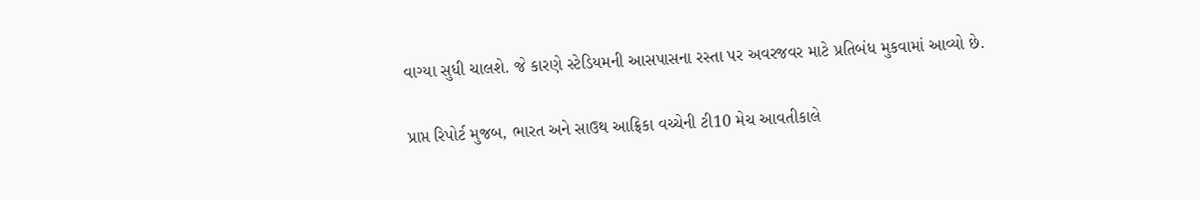વાગ્યા સુધી ચાલશે. જે કારણે સ્ટેડિયમની આસપાસના રસ્તા પર અવરજવર માટે પ્રતિબંધ મુકવામાં આવ્યો છે.

પ્રાપ્ત રિપોર્ટ મુજબ, ભારત અને સાઉથ આફ્રિકા વચ્ચેની ટી10 મેચ આવતીકાલે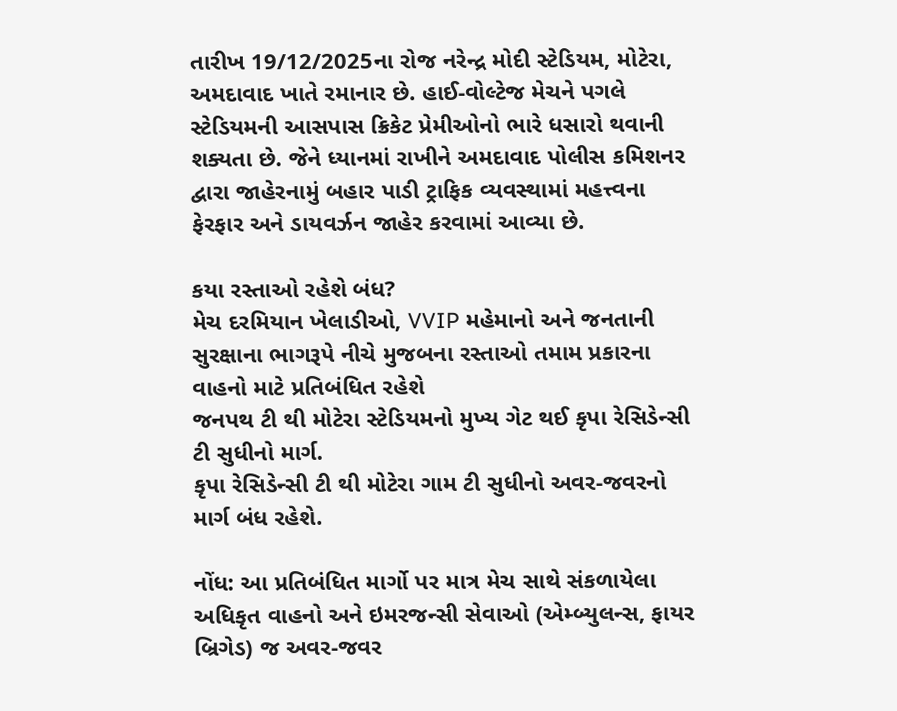તારીખ 19/12/2025ના રોજ નરેન્દ્ર મોદી સ્ટેડિયમ, મોટેરા, અમદાવાદ ખાતે રમાનાર છે. હાઈ-વોલ્ટેજ મેચને પગલે સ્ટેડિયમની આસપાસ ક્રિકેટ પ્રેમીઓનો ભારે ધસારો થવાની શક્યતા છે. જેને ધ્યાનમાં રાખીને અમદાવાદ પોલીસ કમિશનર દ્વારા જાહેરનામું બહાર પાડી ટ્રાફિક વ્યવસ્થામાં મહત્ત્વના ફેરફાર અને ડાયવર્ઝન જાહેર કરવામાં આવ્યા છે.

કયા રસ્તાઓ રહેશે બંધ?
મેચ દરમિયાન ખેલાડીઓ, VVIP મહેમાનો અને જનતાની સુરક્ષાના ભાગરૂપે નીચે મુજબના રસ્તાઓ તમામ પ્રકારના વાહનો માટે પ્રતિબંધિત રહેશે
જનપથ ટી થી મોટેરા સ્ટેડિયમનો મુખ્ય ગેટ થઈ કૃપા રેસિડેન્સી ટી સુધીનો માર્ગ.
કૃપા રેસિડેન્સી ટી થી મોટેરા ગામ ટી સુધીનો અવર-જવરનો માર્ગ બંધ રહેશે.

નોંધ: આ પ્રતિબંધિત માર્ગો પર માત્ર મેચ સાથે સંકળાયેલા અધિકૃત વાહનો અને ઇમરજન્સી સેવાઓ (એમ્બ્યુલન્સ, ફાયર બ્રિગેડ) જ અવર-જવર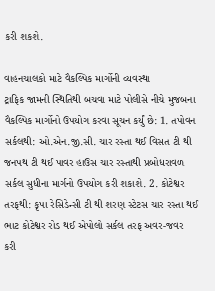કરી શકશે.

વાહનચાલકો માટે વૈકલ્પિક માર્ગોની વ્યવસ્થા
ટ્રાફિક જામની સ્થિતિથી બચવા માટે પોલીસે નીચે મુજબના વૈકલ્પિક માર્ગોનો ઉપયોગ કરવા સૂચન કર્યું છે: 1. તપોવન સર્કલથી: ઓ.એન.જી.સી. ચાર રસ્તા થઈ વિસત ટી થી જનપથ ટી થઈ પાવર હાઉસ ચાર રસ્તાથી પ્રબોધરાવળ સર્કલ સુધીના માર્ગનો ઉપયોગ કરી શકાશે. 2. કોટેશ્વર તરફથી: કૃપા રેસિડેન્સી ટી થી શરણ સ્ટેટસ ચાર રસ્તા થઈ ભાટ કોટેશ્વર રોડ થઈ એપોલો સર્કલ તરફ અવર-જવર કરી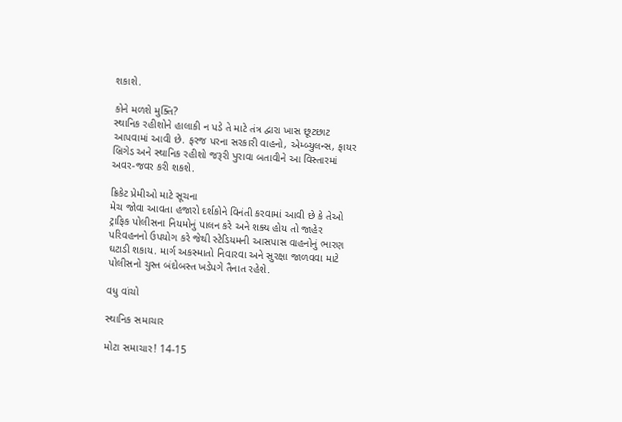શકાશે.

કોને મળશે મુક્તિ?
સ્થાનિક રહીશોને હાલાકી ન પડે તે માટે તંત્ર દ્વારા ખાસ છૂટછાટ આપવામાં આવી છે. ફરજ પરના સરકારી વાહનો, એમ્બ્યુલન્સ, ફાયર બ્રિગેડ અને સ્થાનિક રહીશો જરૂરી પુરાવા બતાવીને આ વિસ્તારમાં અવર-જવર કરી શકશે.

ક્રિકેટ પ્રેમીઓ માટે સૂચના
મેચ જોવા આવતા હજારો દર્શકોને વિનંતી કરવામાં આવી છે કે તેઓ ટ્રાફિક પોલીસના નિયમોનું પાલન કરે અને શક્ય હોય તો જાહેર પરિવહનનો ઉપયોગ કરે જેથી સ્ટેડિયમની આસપાસ વાહનોનું ભારણ ઘટાડી શકાય. માર્ગ અકસ્માતો નિવારવા અને સુરક્ષા જાળવવા માટે પોલીસનો ચુસ્ત બંદોબસ્ત ખડેપગે તૈનાત રહેશે.

વધુ વાંચો

સ્થાનિક સમાચાર

મોટા સમાચાર! 14-15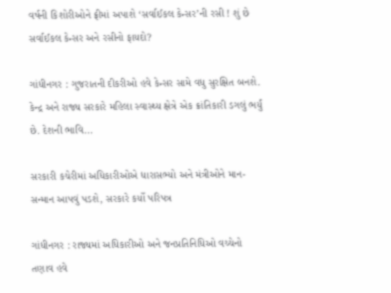વર્ષની કિશોરીઓને ફ્રીમાં અપાશે ‘સર્વાઈકલ કેન્સર’ની રસી ! શું છે સર્વાઈકલ કેન્સર અને રસીનો ફાયદો?

ગાંધીનગર : ગુજરાતની દીકરીઓ હવે કેન્સર સામે વધુ સુરક્ષિત બનશે. કેન્દ્ર અને રાજ્ય સરકારે મહિલા સ્વાસ્થ્ય ક્ષેત્રે એક ક્રાંતિકારી ડગલું ભર્યું છે. દેશની ભાવિ...

સરકારી કચેરીમાં અધિકારીઓએ ધારાસભ્યો અને મંત્રીઓને માન-સન્માન આપવું પડશે, સરકારે કર્યો પરિપત્ર

ગાંધીનગર : રાજ્યમાં અધિકારીઓ અને જનપ્રતિનિધિઓ વચ્ચેનો તણાવ હવે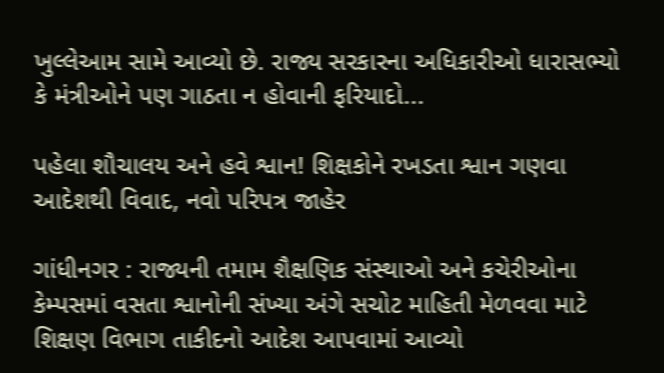ખુલ્લેઆમ સામે આવ્યો છે. રાજ્ય સરકારના અધિકારીઓ ધારાસભ્યો કે મંત્રીઓને પણ ગાઠતા ન હોવાની ફરિયાદો...

પહેલા શૌચાલય અને હવે શ્વાન! શિક્ષકોને રખડતા શ્વાન ગણવા આદેશથી વિવાદ, નવો પરિપત્ર જાહેર

ગાંધીનગર : રાજ્યની તમામ શૈક્ષણિક સંસ્થાઓ અને કચેરીઓના કેમ્પસમાં વસતા શ્વાનોની સંખ્યા અંગે સચોટ માહિતી મેળવવા માટે શિક્ષણ વિભાગ તાકીદનો આદેશ આપવામાં આવ્યો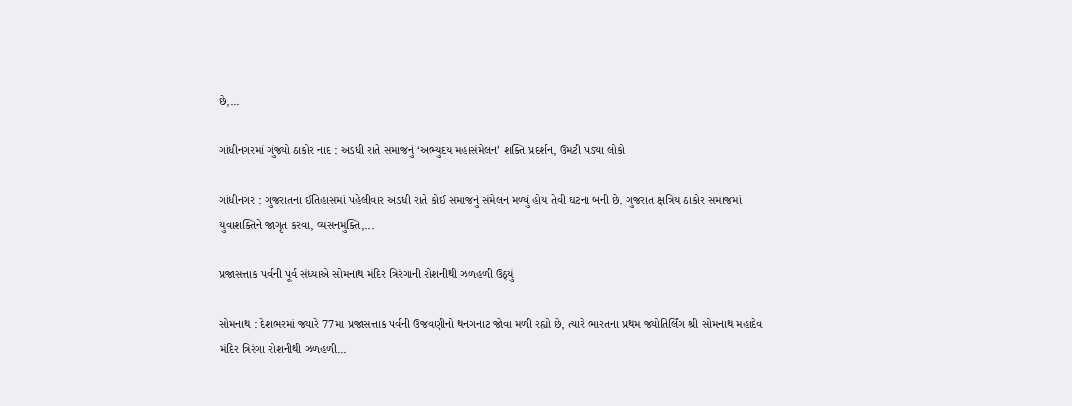છે,...

ગાંધીનગરમાં ગુંજ્યો ઠાકોર નાદ : અડધી રાતે સમાજનું ‘અભ્યુદય મહાસંમેલન’ શક્તિ પ્રદર્શન, ઉમટી પડ્યા લોકો

ગાંધીનગર : ગુજરાતના ઈતિહાસમાં પહેલીવાર અડધી રાતે કોઈ સમાજનું સંમેલન મળ્યું હોય તેવી ઘટના બની છે. ગુજરાત ક્ષત્રિય ઠાકોર સમાજમાં યુવાશક્તિને જાગૃત કરવા, વ્યસનમુક્તિ,...

પ્રજાસત્તાક પર્વની પૂર્વ સંધ્યાએ સોમનાથ મંદિર ત્રિરંગાની રોશનીથી ઝળહળી ઉઠ્યું

સોમનાથ : દેશભરમાં જ્યારે 77મા પ્રજાસત્તાક પર્વની ઉજવણીનો થનગનાટ જોવા મળી રહ્યો છે, ત્યારે ભારતના પ્રથમ જ્યોતિર્લિંગ શ્રી સોમનાથ મહાદેવ મંદિર ત્રિરંગા રોશનીથી ઝળહળી...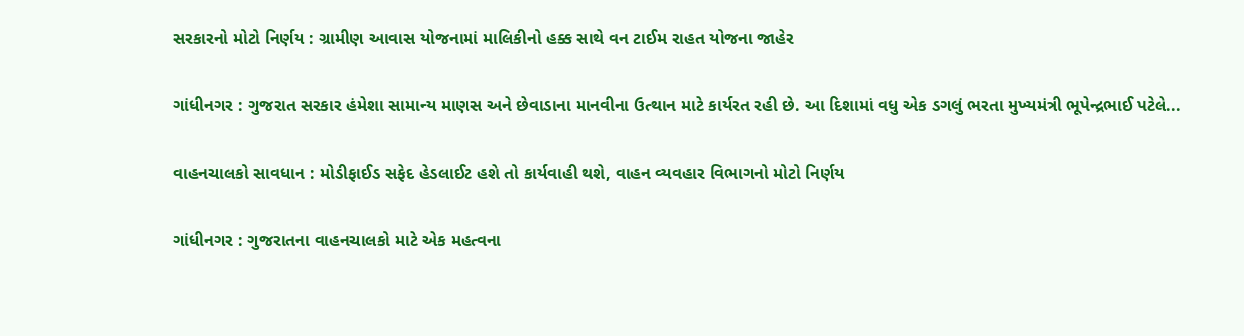સરકારનો મોટો નિર્ણય : ગ્રામીણ આવાસ યોજનામાં માલિકીનો હક્ક સાથે વન ટાઈમ રાહત યોજના જાહેર

ગાંધીનગર : ગુજરાત સરકાર હંમેશા સામાન્ય માણસ અને છેવાડાના માનવીના ઉત્થાન માટે કાર્યરત રહી છે. આ દિશામાં વધુ એક ડગલું ભરતા મુખ્યમંત્રી ભૂપેન્દ્રભાઈ પટેલે...

વાહનચાલકો સાવધાન : મોડીફાઈડ સફેદ હેડલાઈટ હશે તો કાર્યવાહી થશે, વાહન વ્યવહાર વિભાગનો મોટો નિર્ણય

ગાંધીનગર : ગુજરાતના વાહનચાલકો માટે એક મહત્વના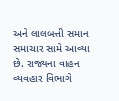અને લાલબત્તી સમાન સમાચાર સામે આવ્યા છે. રાજ્યના વાહન વ્યવહાર વિભાગે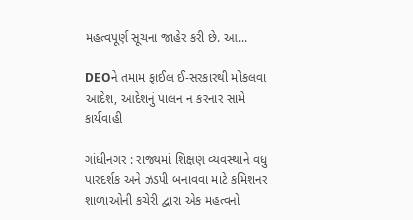મહત્વપૂર્ણ સૂચના જાહેર કરી છે. આ...

DEOને તમામ ફાઈલ ઈ-સરકારથી મોકલવા આદેશ, આદેશનું પાલન ન કરનાર સામે કાર્યવાહી

ગાંધીનગર : રાજ્યમાં શિક્ષણ વ્યવસ્થાને વધુ પારદર્શક અને ઝડપી બનાવવા માટે કમિશનર શાળાઓની કચેરી દ્વારા એક મહત્વનો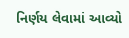નિર્ણય લેવામાં આવ્યો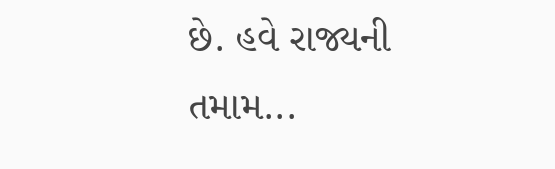છે. હવે રાજ્યની તમામ...